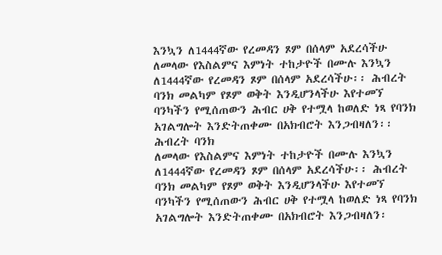እንኳን ለ1444ኛው የረመዳን ጾም በሰላም አደረሳችሁ
ለመላው የእስልምና እምነት ተከታዮች በሙሉ እንኳን ለ1444ኛው የረመዳን ጾም በሰላም አደረሳችሁ፡፡ ሕብረት ባንክ መልካም የጾም ወቅት እንዲሆንላችሁ እየተመኘ ባንካችን የሚሰጠውን ሕብር ሀቅ የተሟላ ከወለድ ነጻ የባንክ አገልግሎት እንድትጠቀሙ በአክብሮት እንጋብዛለን፡፡
ሕብረት ባንክ
ለመላው የእስልምና እምነት ተከታዮች በሙሉ እንኳን ለ1444ኛው የረመዳን ጾም በሰላም አደረሳችሁ፡፡ ሕብረት ባንክ መልካም የጾም ወቅት እንዲሆንላችሁ እየተመኘ ባንካችን የሚሰጠውን ሕብር ሀቅ የተሟላ ከወለድ ነጻ የባንክ አገልግሎት እንድትጠቀሙ በአክብሮት እንጋብዛለን፡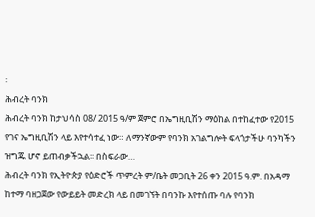፡
ሕብረት ባንክ
ሕብረት ባንክ ከታህሳስ 08/ 2015 ዓ/ም ጀምሮ በኤግዚቢሽን ማዕከል በተከፈተው የ2015 የገና ኤግዚቢሽን ላይ እየተሳተፈ ነው። ለማንኛውም የባንክ አገልግሎት ፍላጎታችሁ ባንካችን ዝግጁ ሆኖ ይጠብቃችኋል፡፡ በስፍራው…
ሕብረት ባንክ የኢትዮጵያ የዕድሮች ጥምረት ም/ቤት መጋቢት 26 ቀን 2015 ዓ.ም. በአዳማ ከተማ ባዘጋጀው የውይይት መድረክ ላይ በመገኘት በባንኩ እየተሰጡ ባሉ የባንክ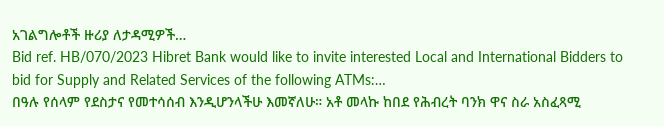አገልግሎቶች ዙሪያ ለታዳሚዎች…
Bid ref. HB/070/2023 Hibret Bank would like to invite interested Local and International Bidders to bid for Supply and Related Services of the following ATMs:…
በዓሉ የሰላም የደስታና የመተሳሰብ እንዲሆንላችሁ እመኛለሁ። አቶ መላኩ ከበደ የሕብረት ባንክ ዋና ስራ አስፈጻሚ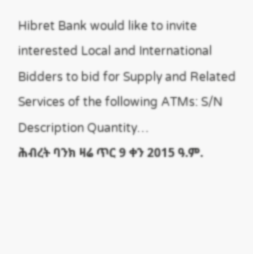Hibret Bank would like to invite interested Local and International Bidders to bid for Supply and Related Services of the following ATMs: S/N Description Quantity…
ሕብረት ባንክ ዛሬ ጥር 9 ቀን 2015 ዓ.ም.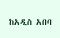ከአዲስ አበባ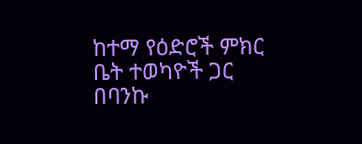ከተማ የዕድሮች ምክር ቤት ተወካዮች ጋር በባንኩ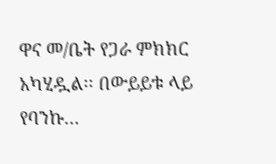ዋና መ/ቤት የጋራ ምክክር አካሂዷል፡፡ በውይይቱ ላይ የባንኩ…